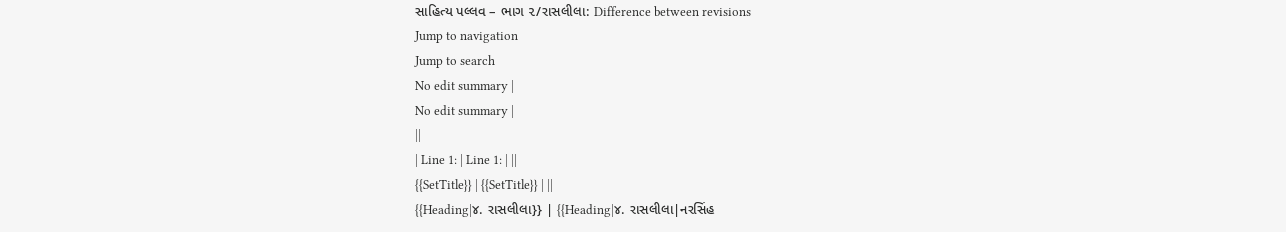સાહિત્ય પલ્લવ – ભાગ ૨/રાસલીલા: Difference between revisions
Jump to navigation
Jump to search
No edit summary |
No edit summary |
||
| Line 1: | Line 1: | ||
{{SetTitle}} | {{SetTitle}} | ||
{{Heading|૪. રાસલીલા}} | {{Heading|૪. રાસલીલા|નરસિંહ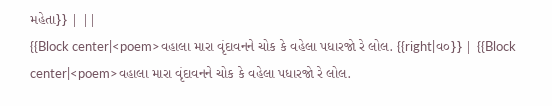મહેતા}} | ||
{{Block center|<poem>વહાલા મારા વૃંદાવનને ચોક કે વહેલા પધારજો રે લોલ. {{right|વ૦}} | {{Block center|<poem>વહાલા મારા વૃંદાવનને ચોક કે વહેલા પધારજો રે લોલ.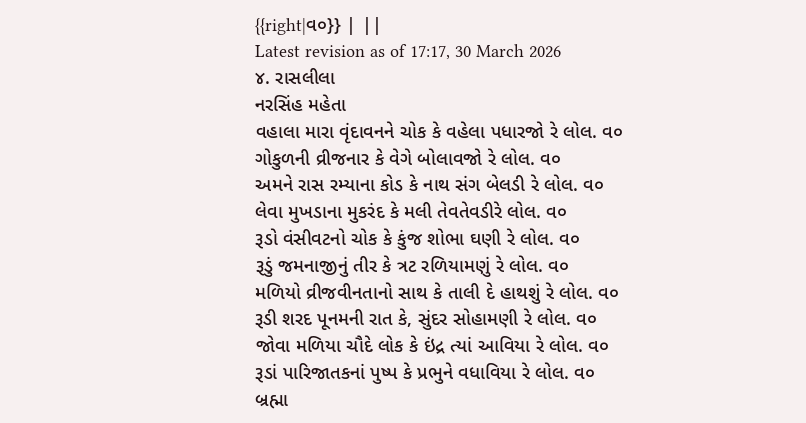{{right|વ૦}} | ||
Latest revision as of 17:17, 30 March 2026
૪. રાસલીલા
નરસિંહ મહેતા
વહાલા મારા વૃંદાવનને ચોક કે વહેલા પધારજો રે લોલ. વ૦
ગોકુળની વ્રીજનાર કે વેગે બોલાવજો રે લોલ. વ૦
અમને રાસ રમ્યાના કોડ કે નાથ સંગ બેલડી રે લોલ. વ૦
લેવા મુખડાના મુકરંદ કે મલી તેવતેવડીરે લોલ. વ૦
રૂડો વંસીવટનો ચોક કે કુંજ શોભા ઘણી રે લોલ. વ૦
રૂડું જમનાજીનું તીર કે ત્રટ રળિયામણું રે લોલ. વ૦
મળિયો વ્રીજવીનતાનો સાથ કે તાલી દે હાથશું રે લોલ. વ૦
રૂડી શરદ પૂનમની રાત કે, સુંદર સોહામણી રે લોલ. વ૦
જોવા મળિયા ચૌદે લોક કે ઇંદ્ર ત્યાં આવિયા રે લોલ. વ૦
રૂડાં પારિજાતકનાં પુષ્પ કે પ્રભુને વધાવિયા રે લોલ. વ૦
બ્રહ્મા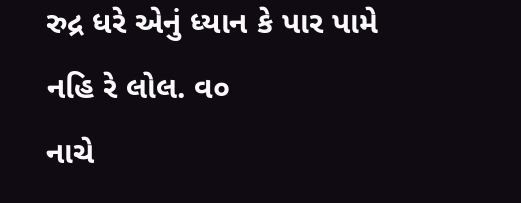રુદ્ર ધરે એનું ધ્યાન કે પાર પામે નહિ રે લોલ. વ૦
નાચે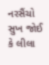નરસૈંચો સુખ જોઈ કે લીલા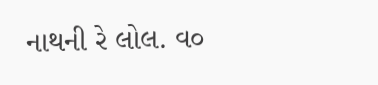નાથની રે લોલ. વ૦